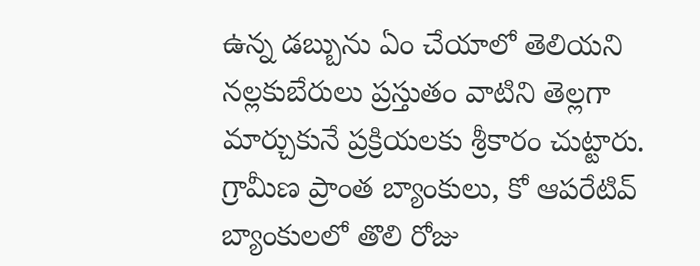ఉన్న డబ్బును ఏం చేయాలో తెలియని నల్లకుబేరులు ప్రస్తుతం వాటిని తెల్లగా మార్చుకునే ప్రక్రియలకు శ్రీకారం చుట్టారు. గ్రామీణ ప్రాంత బ్యాంకులు, కో ఆపరేటివ్ బ్యాంకులలో తొలి రోజు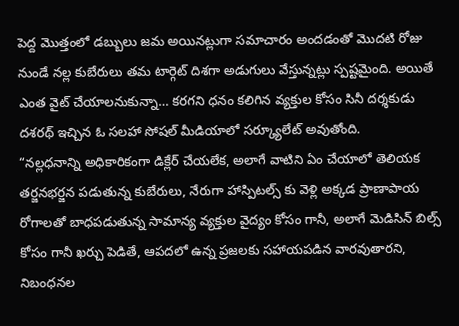పెద్ద మొత్తంలో డబ్బులు జమ అయినట్లుగా సమాచారం అందడంతో మొదటి రోజు నుండే నల్ల కుబేరులు తమ టార్గెట్ దిశగా అడుగులు వేస్తున్నట్లు స్పష్టమైంది. అయితే ఎంత వైట్ చేయాలనుకున్నా… కరగని ధనం కలిగిన వ్యక్తుల కోసం సినీ దర్శకుడు దశరథ్ ఇచ్చిన ఓ సలహా సోషల్ మీడియాలో సర్క్యూలేట్ అవుతోంది.
“నల్లధనాన్ని అధికారికంగా డిక్లేర్ చేయలేక, అలాగే వాటిని ఏం చేయాలో తెలియక తర్జనభర్జన పడుతున్న కుబేరులు, నేరుగా హాస్పిటల్స్ కు వెళ్లి అక్కడ ప్రాణాపాయ రోగాలతో బాధపడుతున్న సామాన్య వ్యక్తుల వైద్యం కోసం గానీ, అలాగే మెడిసిన్ బిల్స్ కోసం గానీ ఖర్చు పెడితే, ఆపదలో ఉన్న ప్రజలకు సహాయపడిన వారవుతారని, నిబంధనల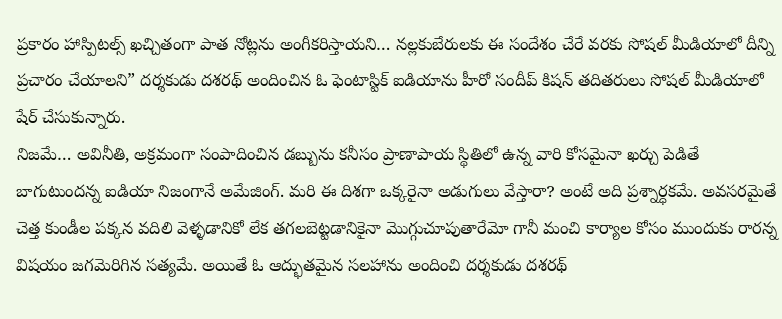ప్రకారం హాస్పిటల్స్ ఖచ్చితంగా పాత నోట్లను అంగీకరిస్తాయని… నల్లకుబేరులకు ఈ సందేశం చేరే వరకు సోషల్ మీడియాలో దీన్ని ప్రచారం చేయాలని” దర్శకుడు దశరథ్ అందించిన ఓ ఫెంటాస్టిక్ ఐడియాను హీరో సందీప్ కిషన్ తదితరులు సోషల్ మీడియాలో షేర్ చేసుకున్నారు.
నిజమే… అవినీతి, అక్రమంగా సంపాదించిన డబ్బును కనీసం ప్రాణాపాయ స్థితిలో ఉన్న వారి కోసమైనా ఖర్చు పెడితే బాగుటుందన్న ఐడియా నిజంగానే అమేజింగ్. మరి ఈ దిశగా ఒక్కరైనా అడుగులు వేస్తారా? అంటే అది ప్రశ్నార్ధకమే. అవసరమైతే చెత్త కుండీల పక్కన వదిలి వెళ్ళడానికో లేక తగలబెట్టడానికైనా మొగ్గుచూపుతారేమో గానీ మంచి కార్యాల కోసం ముందుకు రారన్న విషయం జగమెరిగిన సత్యమే. అయితే ఓ ఆద్భుతమైన సలహాను అందించి దర్శకుడు దశరథ్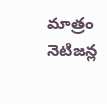మాత్రం నెటిజన్ల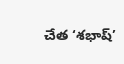చేత ‘శభాష్’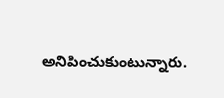అనిపించుకుంటున్నారు.